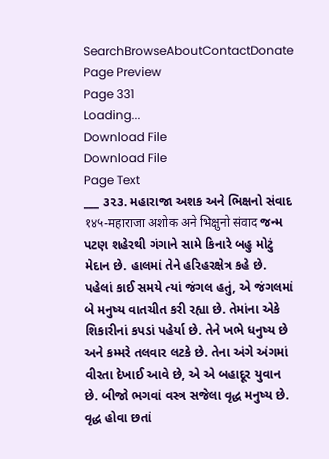SearchBrowseAboutContactDonate
Page Preview
Page 331
Loading...
Download File
Download File
Page Text
___ ૩૨૩. મહારાજા અશક અને ભિક્ષનો સંવાદ १४५-महाराजा अशोक अने भिक्षुनो संवाद જન્મ પટણ શહેરથી ગંગાને સામે કિનારે બહુ મોટું મેદાન છે. હાલમાં તેને હરિહરક્ષેત્ર કહે છે. પહેલાં કાઈ સમયે ત્યાં જંગલ હતું, એ જંગલમાં બે મનુષ્ય વાતચીત કરી રહ્યા છે. તેમાંના એકે શિકારીનાં કપડાં પહેર્યા છે. તેને ખભે ધનુષ્ય છે અને કમ્મરે તલવાર લટકે છે. તેના અંગે અંગમાં વીરતા દેખાઈ આવે છે, એ એ બહાદૂર યુવાન છે. બીજો ભગવાં વસ્ત્ર સજેલા વૃદ્ધ મનુષ્ય છે. વૃદ્ધ હોવા છતાં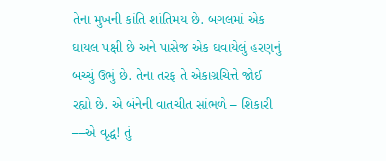તેના મુખની કાંતિ શાંતિમય છે. બગલમાં એક ઘાયલ પક્ષી છે અને પાસેજ એક ઘવાયેલું હરણનું બચ્ચું ઉભું છે. તેના તરફ તે એકાગ્રચિત્તે જોઈ રહ્યો છે. એ બંનેની વાતચીત સાંભળે – શિકારી ––એ વૃદ્ધ! તું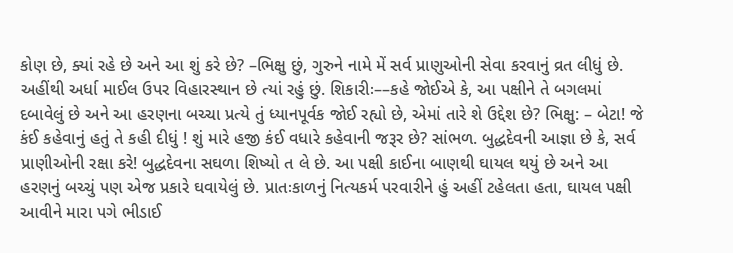કોણ છે, ક્યાં રહે છે અને આ શું કરે છે? –ભિક્ષુ છું, ગુરુને નામે મેં સર્વ પ્રાણુઓની સેવા કરવાનું વ્રત લીધું છે. અહીંથી અર્ધા માઈલ ઉપર વિહારસ્થાન છે ત્યાં રહું છું. શિકારીઃ––કહે જોઈએ કે, આ પક્ષીને તે બગલમાં દબાવેલું છે અને આ હરણના બચ્ચા પ્રત્યે તું ધ્યાનપૂર્વક જોઈ રહ્યો છે, એમાં તારે શે ઉદ્દેશ છે? ભિક્ષુ: – બેટા! જે કંઈ કહેવાનું હતું તે કહી દીધું ! શું મારે હજી કંઈ વધારે કહેવાની જરૂર છે? સાંભળ. બુદ્ધદેવની આજ્ઞા છે કે, સર્વ પ્રાણીઓની રક્ષા કરે! બુદ્ધદેવના સઘળા શિષ્યો ત લે છે. આ પક્ષી કાઈના બાણથી ઘાયલ થયું છે અને આ હરણનું બચ્ચું પણ એજ પ્રકારે ઘવાયેલું છે. પ્રાતઃકાળનું નિત્યકર્મ પરવારીને હું અહીં ટહેલતા હતા, ઘાયલ પક્ષી આવીને મારા પગે ભીડાઈ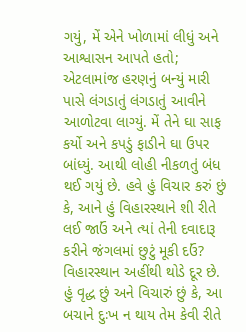ગયું, મેં એને ખોળામાં લીધું અને આશ્વાસન આપતે હતો; એટલામાંજ હરણનું બન્યું મારી પાસે લંગડાતું લંગડાતું આવીને આળોટવા લાગ્યું. મેં તેને ઘા સાફ કર્યો અને કપડું ફાડીને ઘા ઉપર બાંધ્યું. આથી લોહી નીકળતું બંધ થઈ ગયું છે. હવે હું વિચાર કરું છું કે, આને હું વિહારસ્થાને શી રીતે લઈ જાઉં અને ત્યાં તેની દવાદારૂ કરીને જંગલમાં છુટું મૂકી દઉં? વિહારસ્થાન અહીંથી થોડે દૂર છે. હું વૃદ્ધ છું અને વિચારું છું કે, આ બચાને દુઃખ ન થાય તેમ કેવી રીતે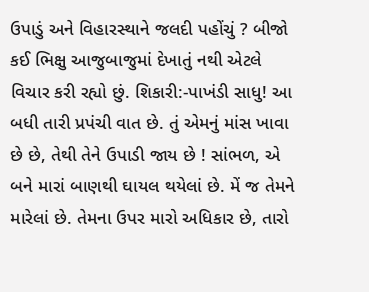ઉપાડું અને વિહારસ્થાને જલદી પહોંચું ? બીજો કઈ ભિક્ષુ આજુબાજુમાં દેખાતું નથી એટલે વિચાર કરી રહ્યો છું. શિકારી:-પાખંડી સાધુ! આ બધી તારી પ્રપંચી વાત છે. તું એમનું માંસ ખાવા છે છે, તેથી તેને ઉપાડી જાય છે ! સાંભળ, એ બને મારાં બાણથી ઘાયલ થયેલાં છે. મેં જ તેમને મારેલાં છે. તેમના ઉપર મારો અધિકાર છે, તારો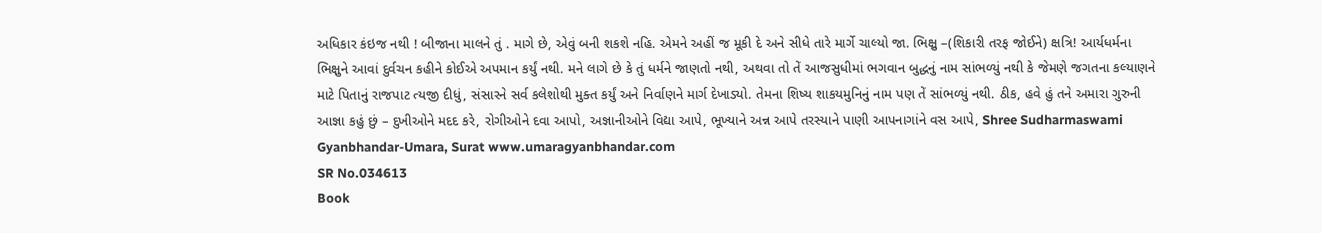અધિકાર કંઇજ નથી ! બીજાના માલને તું . માગે છે, એવું બની શકશે નહિ. એમને અહીં જ મૂકી દે અને સીધે તારે માર્ગે ચાલ્યો જા. ભિક્ષુ –(શિકારી તરફ જોઈને) ક્ષત્રિ! આર્યધર્મના ભિક્ષુને આવાં દુર્વચન કહીને કોઈએ અપમાન કર્યું નથી. મને લાગે છે કે તું ધર્મને જાણતો નથી, અથવા તો તેં આજસુધીમાં ભગવાન બુદ્ધનું નામ સાંભળ્યું નથી કે જેમણે જગતના કલ્યાણને માટે પિતાનું રાજપાટ ત્યજી દીધું, સંસારને સર્વ કલેશોથી મુક્ત કર્યું અને નિર્વાણને માર્ગ દેખાડ્યો. તેમના શિષ્ય શાકયમુનિનું નામ પણ તેં સાંભળ્યું નથી. ઠીક, હવે હું તને અમારા ગુરુની આજ્ઞા કહું છું – દુખીઓને મદદ કરે, રોગીઓને દવા આપો, અજ્ઞાનીઓને વિદ્યા આપે, ભૂખ્યાને અન્ન આપે તરસ્યાને પાણી આપનાગાંને વસ આપે, Shree Sudharmaswami Gyanbhandar-Umara, Surat www.umaragyanbhandar.com
SR No.034613
Book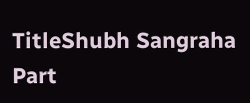TitleShubh Sangraha Part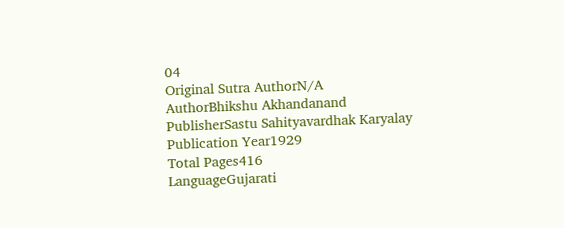04
Original Sutra AuthorN/A
AuthorBhikshu Akhandanand
PublisherSastu Sahityavardhak Karyalay
Publication Year1929
Total Pages416
LanguageGujarati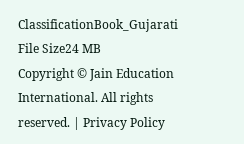ClassificationBook_Gujarati
File Size24 MB
Copyright © Jain Education International. All rights reserved. | Privacy Policy